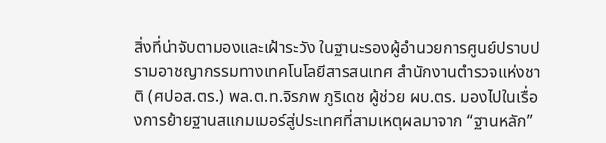สิ่งที่น่าจับตามองและเฝ้าระวัง ในฐานะรองผู้อำนวยการศูนย์ปราบปรามอาชญากรรมทางเทคโนโลยีสารสนเทศ สำนักงานตำรวจแห่งชาติ (ศปอส.ตร.) พล.ต.ท.จิรภพ ภูริเดช ผู้ช่วย ผบ.ตร. มองไปในเรื่องการย้ายฐานสแกมเมอร์สู่ประเทศที่สามเหตุผลมาจาก “ฐานหลัก”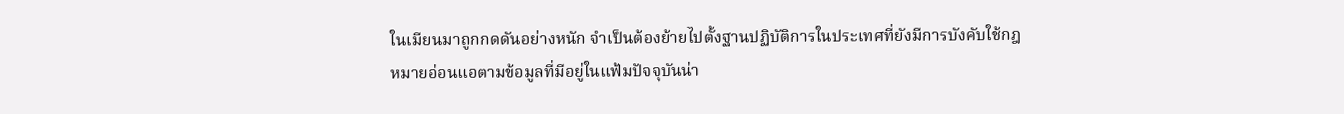ในเมียนมาถูกกดดันอย่างหนัก จำเป็นต้องย้ายไปตั้งฐานปฏิบัติการในประเทศที่ยังมีการบังคับใช้กฎหมายอ่อนแอตามข้อมูลที่มีอยู่ในแฟ้มปัจจุบันน่า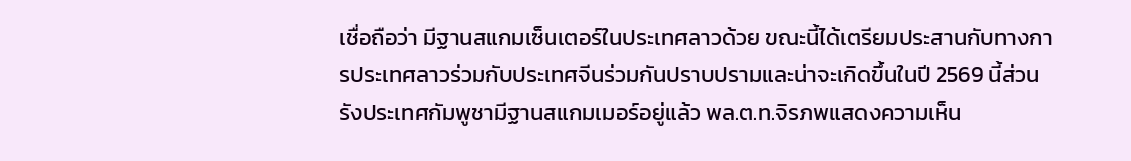เชื่อถือว่า มีฐานสแกมเซ็นเตอร์ในประเทศลาวด้วย ขณะนี้ได้เตรียมประสานกับทางการประเทศลาวร่วมกับประเทศจีนร่วมกันปราบปรามและน่าจะเกิดขึ้นในปี 2569 นี้ส่วนรังประเทศกัมพูชามีฐานสแกมเมอร์อยู่แล้ว พล.ต.ท.จิรภพแสดงความเห็น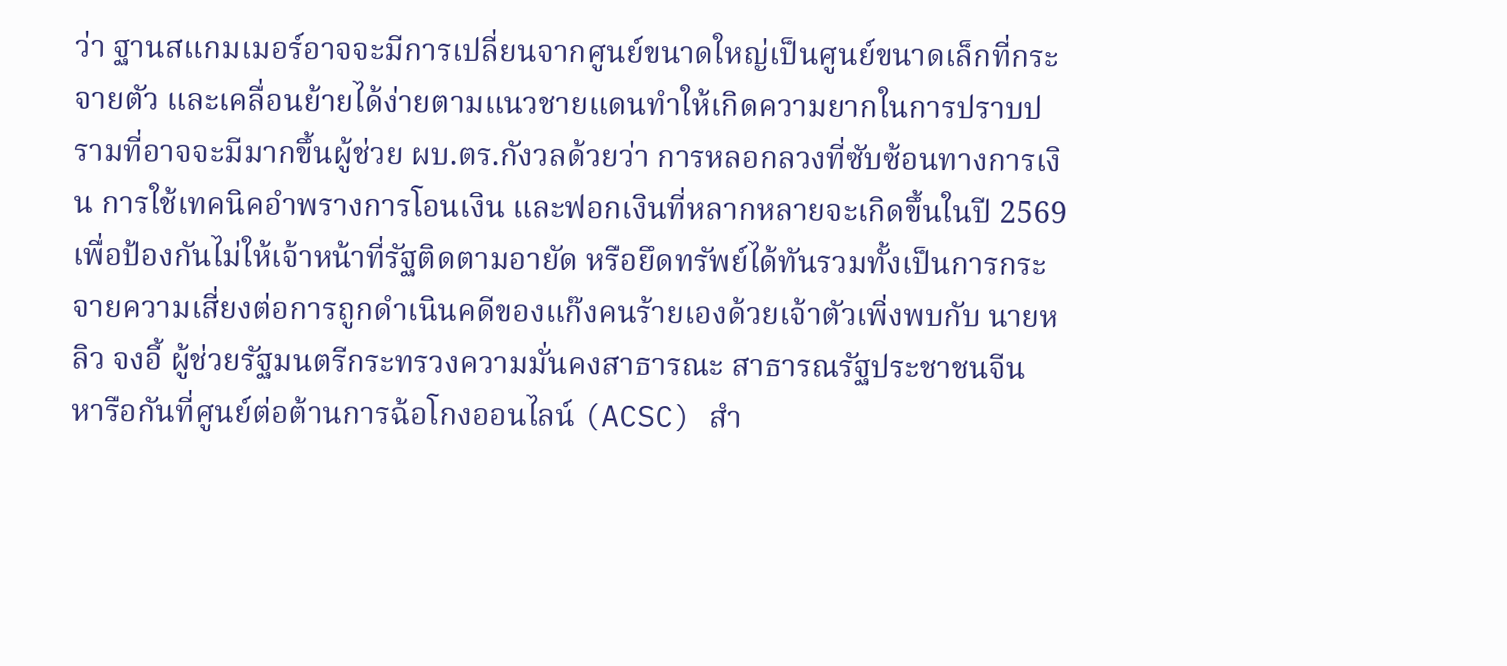ว่า ฐานสแกมเมอร์อาจจะมีการเปลี่ยนจากศูนย์ขนาดใหญ่เป็นศูนย์ขนาดเล็กที่กระจายตัว และเคลื่อนย้ายได้ง่ายตามแนวชายแดนทำให้เกิดความยากในการปราบปรามที่อาจจะมีมากขึ้นผู้ช่วย ผบ.ตร.กังวลด้วยว่า การหลอกลวงที่ซับซ้อนทางการเงิน การใช้เทคนิคอำพรางการโอนเงิน และฟอกเงินที่หลากหลายจะเกิดขึ้นในปี 2569 เพื่อป้องกันไม่ให้เจ้าหน้าที่รัฐติดตามอายัด หรือยึดทรัพย์ได้ทันรวมทั้งเป็นการกระจายความเสี่ยงต่อการถูกดำเนินคดีของแก๊งคนร้ายเองด้วยเจ้าตัวเพิ่งพบกับ นายหลิว จงอี้ ผู้ช่วยรัฐมนตรีกระทรวงความมั่นคงสาธารณะ สาธารณรัฐประชาชนจีน หารือกันที่ศูนย์ต่อต้านการฉ้อโกงออนไลน์ (ACSC) สำ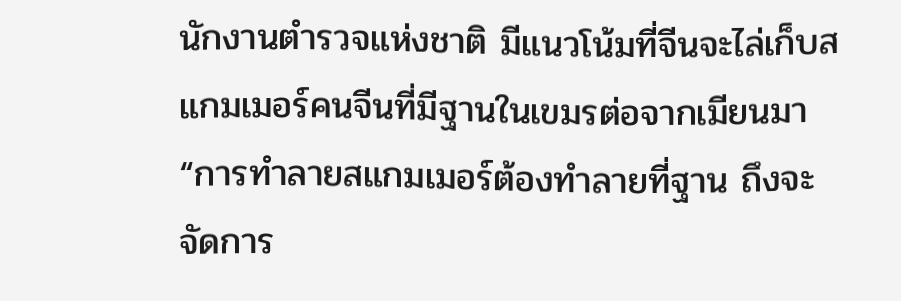นักงานตำรวจแห่งชาติ มีแนวโน้มที่จีนจะไล่เก็บสแกมเมอร์คนจีนที่มีฐานในเขมรต่อจากเมียนมา“การทำลายสแกมเมอร์ต้องทำลายที่ฐาน ถึงจะจัดการ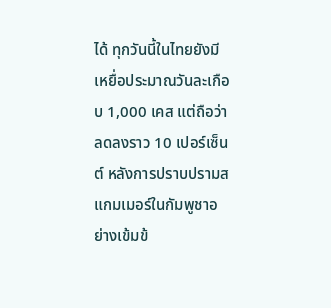ได้ ทุกวันนี้ในไทยยังมีเหยื่อประมาณวันละเกือบ 1,000 เคส แต่ถือว่าลดลงราว 10 เปอร์เซ็นต์ หลังการปราบปรามสแกมเมอร์ในกัมพูชาอย่างเข้มข้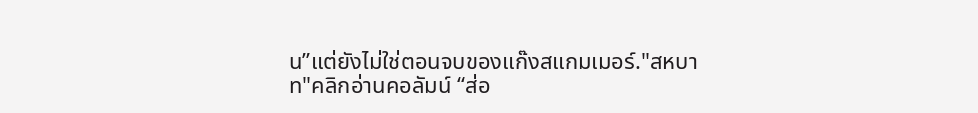น”แต่ยังไม่ใช่ตอนจบของแก๊งสแกมเมอร์."สหบาท"คลิกอ่านคอลัมน์ “ส่อ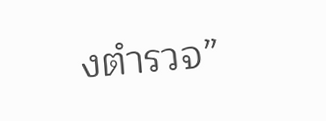งตำรวจ”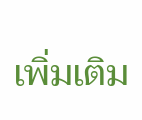เพิ่มเติม